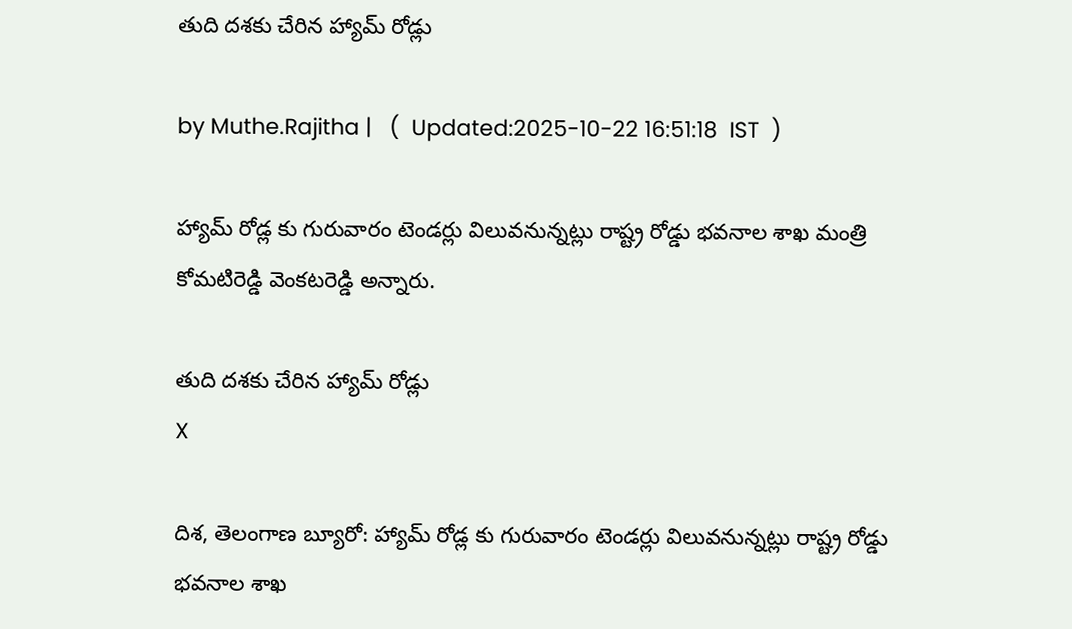తుది దశకు చేరిన హ్యామ్ రోడ్లు

by Muthe.Rajitha |   (  Updated:2025-10-22 16:51:18  IST  )

హ్యామ్ రోడ్ల కు గురువారం టెండర్లు విలువనున్నట్లు రాష్ట్ర రోడ్డు భవనాల శాఖ మంత్రి కోమటిరెడ్డి వెంకటరెడ్డి అన్నారు.

తుది దశకు చేరిన హ్యామ్ రోడ్లు
X

దిశ, తెలంగాణ బ్యూరో: హ్యామ్ రోడ్ల కు గురువారం టెండర్లు విలువనున్నట్లు రాష్ట్ర రోడ్డు భవనాల శాఖ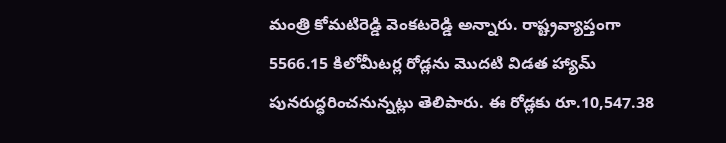మంత్రి కోమటిరెడ్డి వెంకటరెడ్డి అన్నారు. రాష్ట్రవ్యాప్తంగా 5566.15 కిలోమీటర్ల రోడ్లను మొదటి విడత హ్యామ్ పునరుద్ధరించనున్నట్లు తెలిపారు. ఈ రోడ్లకు రూ.10,547.38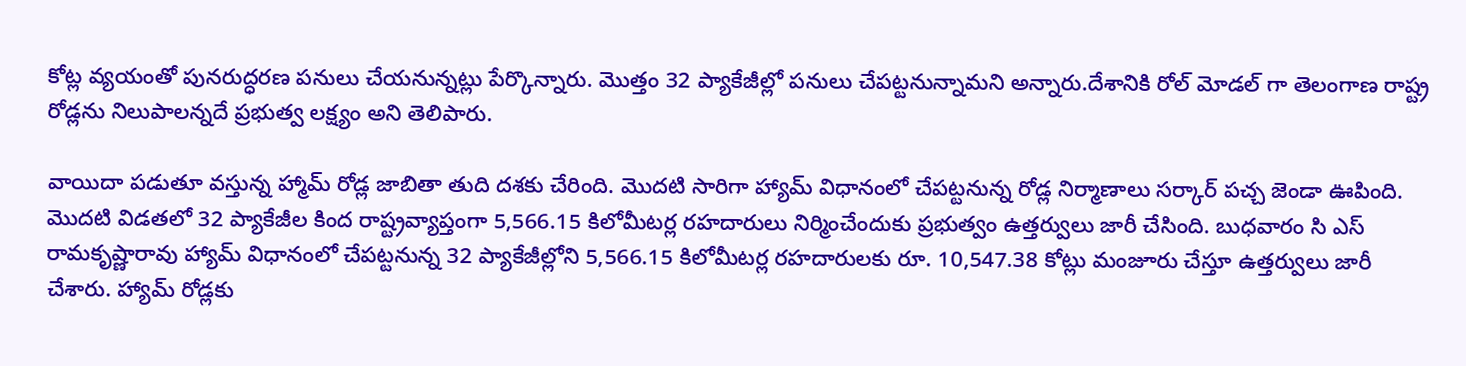కోట్ల వ్యయంతో పునరుద్ధరణ పనులు చేయనున్నట్లు పేర్కొన్నారు. మొత్తం 32 ప్యాకేజీల్లో పనులు చేపట్టనున్నామని అన్నారు.దేశానికి రోల్ మోడల్ గా తెలంగాణ రాష్ట్ర రోడ్లను నిలుపాలన్నదే ప్రభుత్వ లక్ష్యం అని తెలిపారు.

వాయిదా పడుతూ వస్తున్న హ్మామ్ రోడ్ల జాబితా తుది దశకు చేరింది. మొదటి సారిగా హ్యామ్ విధానంలో చేపట్టనున్న రోడ్ల నిర్మాణాలు సర్కార్ పచ్చ జెండా ఊపింది. మొదటి విడతలో 32 ప్యాకేజీల కింద రాష్ట్రవ్యాప్తంగా 5,566.15 కిలోమీటర్ల రహదారులు నిర్మించేందుకు ప్రభుత్వం ఉత్తర్వులు జారీ చేసింది. బుధవారం సి ఎస్ రామకృష్ణారావు హ్యామ్ విధానంలో చేపట్టనున్న 32 ప్యాకేజీల్లోని 5,566.15 కిలోమీటర్ల రహదారులకు రూ. 10,547.38 కోట్లు మంజూరు చేస్తూ ఉత్తర్వులు జారీ చేశారు. హ్యామ్ రోడ్లకు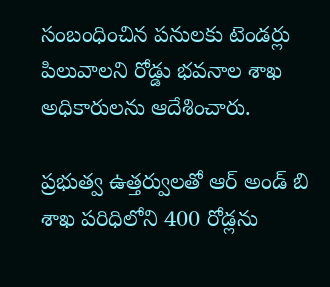సంబంధించిన పనులకు టెండర్లు పిలువాలని రోడ్డు భవనాల శాఖ అధికారులను ఆదేశించారు.

ప్రభుత్వ ఉత్తర్వులతో ఆర్ అండ్ బి శాఖ పరిధిలోని 400 రోడ్లను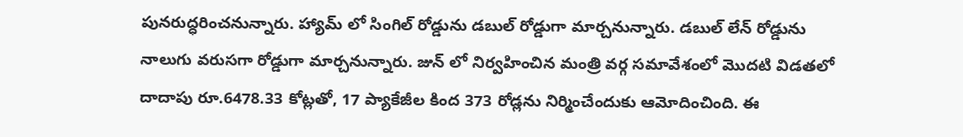పునరుద్ధరించనున్నారు. హ్యామ్ లో సింగిల్ రోడ్డును డబుల్ రోడ్డుగా మార్చనున్నారు. డబుల్ లేన్ రోడ్డును నాలుగు వరుసగా రోడ్డుగా మార్చనున్నారు. జున్ లో నిర్వహించిన మంత్రి వర్గ సమావేశంలో మొదటి విడతలో దాదాపు రూ.6478.33 కోట్లతో, 17 ప్యాకేజీల కింద 373 రోడ్లను నిర్మించేందుకు ఆమోదించింది. ఈ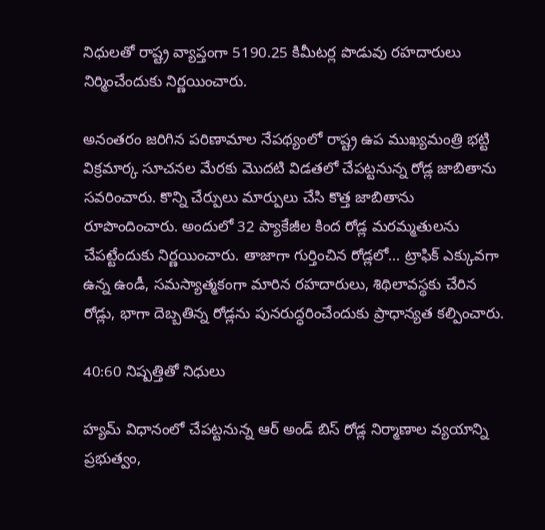నిధులతో రాష్ట్ర వ్యాప్తంగా 5190.25 కిమీటర్ల పొడువు రహదారులు నిర్మించేందుకు నిర్ణయించారు.

అనంతరం జరిగిన పరిణామాల నేపథ్యంలో రాష్ట్ర ఉప ముఖ్యమంత్రి భట్టి విక్రమార్క సూచనల మేరకు మొదటి విడతలో చేపట్టనున్న రోడ్ల జాబితాను సవరించారు. కొన్ని చేర్పులు మార్పులు చేసి కొత్త జాబితాను రూపొందించారు. అందులో 32 ప్యాకేజీల కింద రోడ్ల మరమ్మతులను చేపట్టేందుకు నిర్ణయించారు. తాజాగా గుర్తించిన రోడ్లలో... ట్రాఫిక్ ఎక్కువగా ఉన్న ఉండీ, సమస్యాత్మకంగా మారిన రహదారులు, శిథిలావస్థకు చేరిన రోడ్లు, భాగా దెబ్బతిన్న రోడ్లను పునరుద్ధరించేందుకు ప్రాధాన్యత కల్పించారు.

40:60 నిష్పత్తితో నిధులు

హ్యమ్ విధానంలో చేపట్టనున్న ఆర్ అండ్ బిస్ రోడ్ల నిర్మాణాల వ్యయాన్ని ప్రభుత్వం,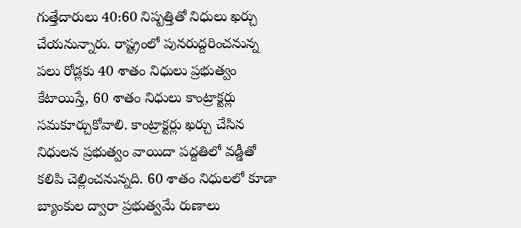గుత్తేదారులు 40:60 నిష్పత్తితో నిధులు ఖర్చు చేయనున్నారు. రాష్ట్రంలో పునరుద్దరించనున్న పలు రోడ్లకు 40 శాతం నిధులు ప్రభుత్వం కేటాయిస్తే, 60 శాతం నిధులు కాంట్రాక్టర్లు సమకూర్చుకోవాలి. కాంట్రాక్టర్లు ఖర్చు చేసిన నిధులన ప్రభుత్వం వాయిదా పద్దతిలో వడ్డీతో కలిపి చెల్లించనున్నది. 60 శాతం నిధులలో కూడా బ్యాంకుల ద్వారా ప్రభుత్వమే రుణాలు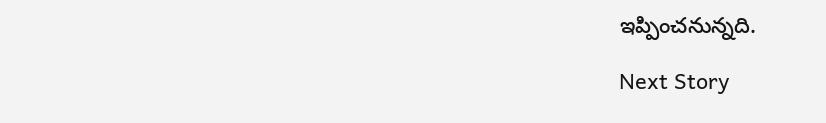ఇప్పించనున్నది.

Next Story